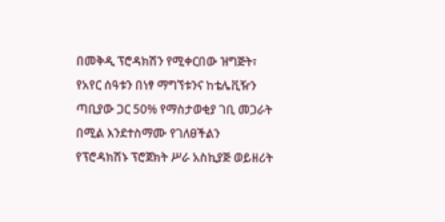በመቅዲ ፕሮዳክሽን የሚቀርበው ዝግጅት፣ የአየር ሰዓቱን በነፃ ማግኘቱንና ከቴሌቪዥን ጣቢያው ጋር 50% የማስታወቂያ ገቢ መጋራት በሚል እንደተስማሙ የገለፀችልን የፕሮዳክሽኑ ፕሮጀክት ሥራ አስኪያጅ ወይዘሪት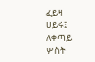ፈይዛ ሀይሩ፤ ለቀጣይ ሦስት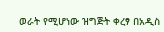ወራት የሚሆነው ዝግጅት ቀረፃ በአዲስ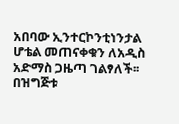አበባው ኢንተርኮንቲነንታል ሆቴል መጠናቀቁን ለአዲስ አድማስ ጋዜጣ ገልፃለች፡፡ በዝግጅቱ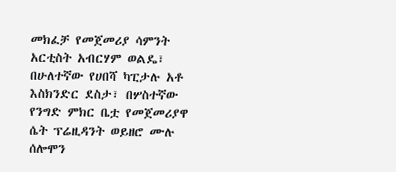መክፈቻ የመጀመሪያ ሳምንት አርቲስት አብርሃም ወልዴ፣ በሁለተኛው የሀበሻ ካፒታሉ አቶ እስክንድር ደስታ፣ በሦስተኛው የንግድ ምክር ቤቷ የመጀመሪያዋ ሴት ፕሬዚዳንት ወይዘሮ ሙሉ ሰሎሞን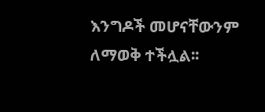እንግዶች መሆናቸውንም ለማወቅ ተችሏል፡፡